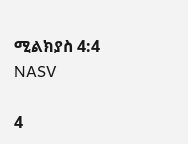ሚልክያስ 4:4 NASV

4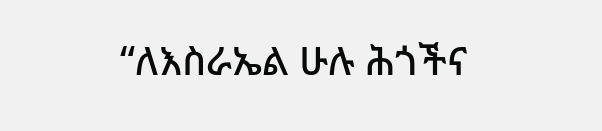“ለእስራኤል ሁሉ ሕጎችና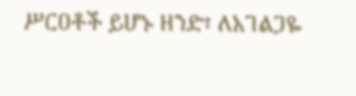ሥርዐቶች ይሆኑ ዘንድ፣ ለአገልጋዬ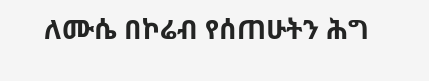ለሙሴ በኮሬብ የሰጠሁትን ሕግ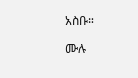አስቡ።

ሙሉ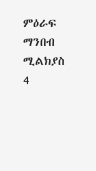ምዕራፍ ማንበብ ሚልክያስ 4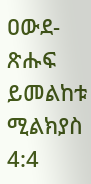ዐውደ-ጽሑፍ ይመልከቱ ሚልክያስ 4:4